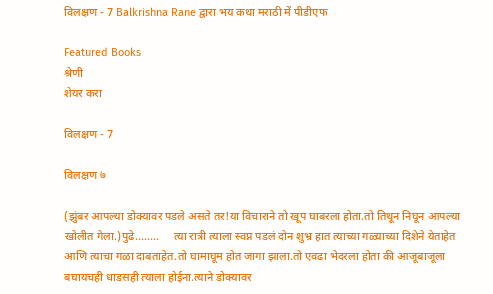विलक्षण - 7 Balkrishna Rane द्वारा भय कथा मराठी में पीडीएफ

Featured Books
श्रेणी
शेयर करा

विलक्षण - 7

विलक्षण ७

(झुंबर आपल्या डोक्यावर पडले असते तर!या विचाराने तो खूप घाबरला होता.तो तिथून निघून आपल्या खोलीत गेला.)पुढे........     त्या रात्री त्याला स्वप्न पडलं दोन शुभ्र हात त्याच्या गळ्याच्या दिशेने येताहेत आणि त्याचा गळा दाबताहेत.तो घामाघूम होत जागा झाला.तो एवढा भेदरला होता की आजूबाजूला बघायचही धाडसही त्याला होईना.त्याने डोक्यावर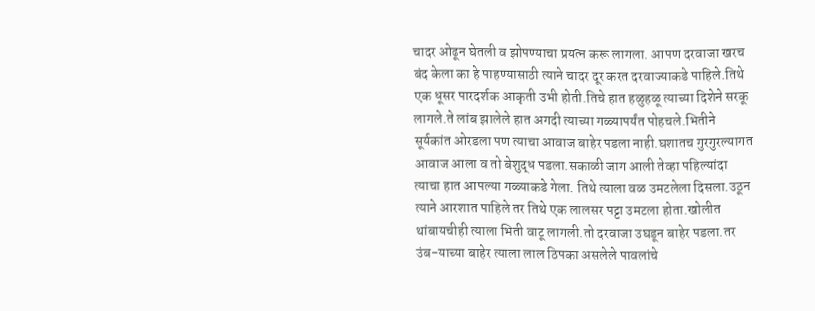चादर ओढून घेतली व झोपण्याचा प्रयत्न करू लागला. आपण दरवाजा खरच बंद केला का हे पाहण्यासाठी त्याने चादर दूर करत दरवाज्याकडे पाहिले.तिथे एक धूसर पारदर्शक आकृती उभी होती.तिचे हात हळुहळू त्याच्या दिशेने सरकू लागले.ते लांब झालेले हात अगदी त्याच्या गळ्यापर्यंत पोहचले.भितीने सूर्यकांत ओरडला पण त्याचा आवाज बाहेर पडला नाही.घशातच गुरगुरल्यागत आवाज आला व तो बेशुद्ध पडला.सकाळी जाग आली तेव्हा पहिल्यांदा त्याचा हात आपल्या गळ्याकडे गेला. तिथे त्याला वळ उमटलेला दिसला.उठून त्याने आरशात पाहिले तर तिथे एक लालसर पट्टा उमटला होता.खोलीत थांबायचीही त्याला भिती वाटू लागली.तो दरवाजा उघडून बाहेर पडला.तर उंब-याच्या बाहेर त्याला लाल ठिपका असलेले पावलांचे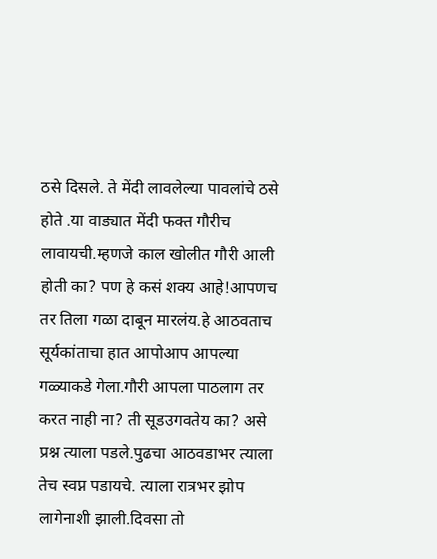ठसे दिसले. ते मेंदी लावलेल्या पावलांचे ठसे होते .या वाड्यात मेंदी फक्त गौरीच लावायची.म्हणजे काल खोलीत गौरी आली होती का? पण हे कसं शक्य आहे!आपणच तर तिला गळा दाबून मारलंय.हे आठवताच सूर्यकांताचा हात आपोआप आपल्या गळ्याकडे गेला.गौरी आपला पाठलाग तर करत नाही ना? ती सूडउगवतेय का? असे प्रश्न त्याला पडले.पुढचा आठवडाभर त्याला तेच स्वप्न पडायचे. त्याला रात्रभर झोप लागेनाशी झाली.दिवसा तो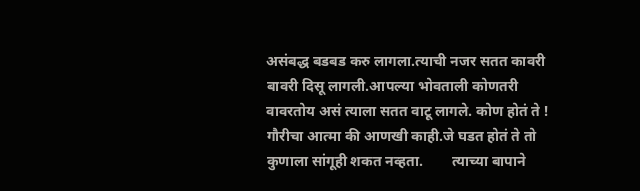असंबद्ध बडबड करु लागला.त्याची नजर सतत कावरी बावरी दिसू लागली.आपल्या भोवताली कोणतरी वावरतोय असं त्याला सतत वाटू लागले. कोण होतं ते ! गौरीचा आत्मा की आणखी काही.जे घडत होतं ते तो कुणाला सांगूही शकत नव्हता.        त्याच्या बापाने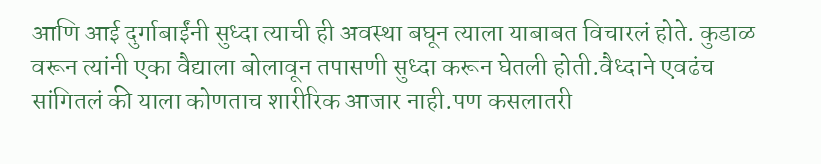आणि आई दुर्गाबाईंनी सुध्दा त्याची ही अवस्था बघून त्याला याबाबत विचारलं होते. कुडाळ वरून त्यांनी एका वैद्याला बोलावून तपासणी सुध्दा करून घेतली होती.वैध्दाने एवढंच सांगितलं की याला कोणताच शारीरिक आजार नाही.पण कसलातरी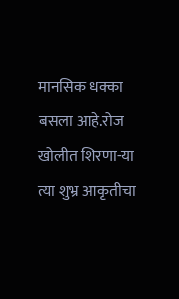मानसिक धक्का बसला आहे.रोज खोलीत शिरणा-या त्या शुभ्र आकृतीचा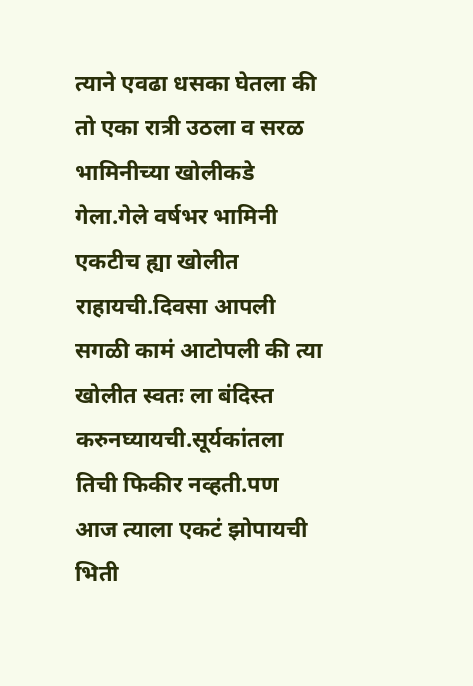त्याने एवढा धसका घेतला की तो एका रात्री उठला व सरळ भामिनीच्या खोलीकडे गेला.गेले वर्षभर भामिनी एकटीच ह्या खोलीत राहायची.दिवसा आपली सगळी कामं आटोपली की त्या खोलीत स्वतः ला बंदिस्त करुनघ्यायची.सूर्यकांतला तिची फिकीर नव्हती.पण आज त्याला एकटं झोपायची भिती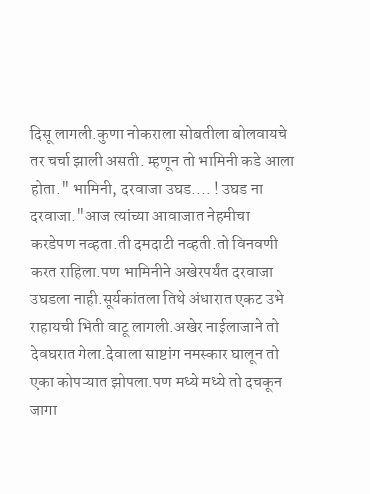दिसू लागली.कुणा नोकराला सोबतीला बोलवायचे तर चर्चा झाली असती. म्हणून तो भामिनी कडे आला होता." भामिनी, दरवाजा उघड.... ! उघड ना दरवाजा."आज त्यांच्या आवाजात नेहमीचा करडेपण नव्हता.ती दमदाटी नव्हती.तो विनवणी करत राहिला.पण भामिनीने अखेरपर्यंत दरवाजा उघडला नाही.सूर्यकांतला तिथे अंधारात एकट उभे राहायची भिती वाटू लागली.अखेर नाईलाजाने तो देवघरात गेला.देवाला साष्टांग नमस्कार घालून तो एका कोपऱ्यात झोपला.पण मध्ये मध्ये तो दचकून जागा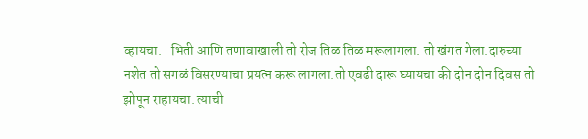व्हायचा.   भिती आणि तणावाखाली तो रोज तिळ तिळ मरूलागला. तो खंगत गेला.दारुच्या नशेत तो सगळं विसरण्याचा प्रयत्न करू लागला.तो एवढी दारू घ्यायचा की दोन दोन दिवस तो झोपून राहायचा. त्याची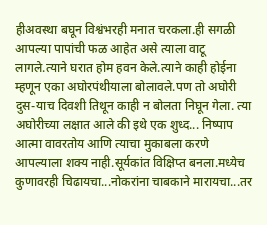हीअवस्था बघून विश्वंभरही मनात चरकला.ही सगळी आपल्या पापांची फळ आहेत असे त्याला वाटू लागले.त्याने घरात होम हवन केले.त्याने काही होईना म्हणून एका अघोरपंथीयाला बोलावले.पण तो अघोरी  दुस-याच दिवशी तिथून काही न बोलता निघून गेला. त्या अघोरीच्या लक्षात आले की इथे एक शुध्द... निष्पाप आत्मा वावरतोय आणि त्याचा मुकाबला करणे आपल्याला शक्य नाही.सूर्यकांत विक्षिप्त बनला.मध्येच कुणावरही चिढायचा...नोकरांना चाबकाने मारायचा...तर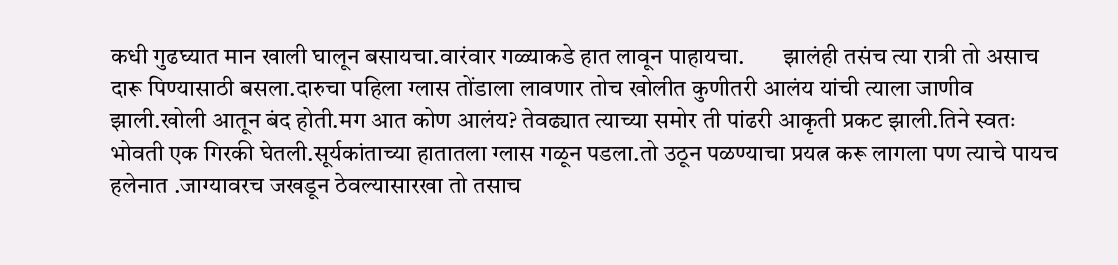कधी गुढघ्यात मान खाली घालून बसायचा.वारंवार गळ्याकडे हात लावून पाहायचा.        झालंही तसंच त्या रात्री तो असाच दारू पिण्यासाठी बसला.दारुचा पहिला ग्लास तोंडाला लावणार तोच खोलीत कुणीतरी आलंय यांची त्याला जाणीव झाली.खोली आतून बंद होती.मग आत कोण आलंय? तेवढ्यात त्याच्या समोर ती पांढरी आकृती प्रकट झाली.तिने स्वतः भोवती एक गिरकी घेतली.सूर्यकांताच्या हातातला ग्लास गळून पडला.तो उठून पळण्याचा प्रयत्न करू लागला पण त्याचे पायच हलेनात .जाग्यावरच जखडून ठेवल्यासारखा तो तसाच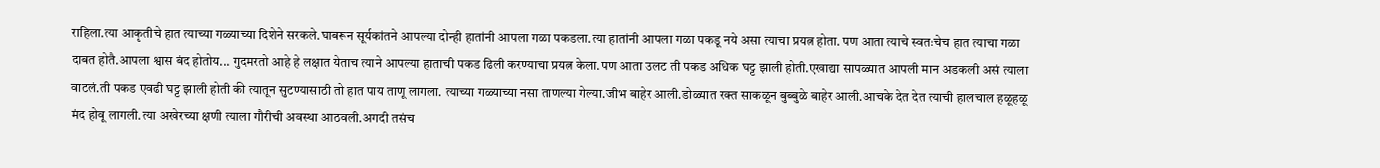राहिला.त्या आकृतीचे हात त्याच्या गळ्याच्या दिशेने सरकले.घाबरून सूर्यकांतने आपल्या दोन्ही हातांनी आपला गळा पकडला.त्या हातांनी आपला गळा पकडू नये असा त्याचा प्रयत्न होता. पण आता त्याचे स्वतःचेच हात त्याचा गळा दाबत होतै.आपला श्वास बंद होतोय... गुदमरतो आहे हे लक्षात येताच त्याने आपल्या हाताची पकड ढिली करण्याचा प्रयत्न केला.पण आता उलट ती पकड अधिक घट्ट झाली होती.एखाद्या सापळ्यात आपली मान अडकली असं त्याला वाटलं.ती पकड एवढी घट्ट झाली होती की त्यातून सुटण्यासाठी तो हात पाय ताणू लागला. त्याच्या गळ्याच्या नसा ताणल्या गेल्या.जीभ बाहेर आली.डोळ्यात रक्त साकळून बुब्बुळे बाहेर आली.आचके देत देत त्याची हालचाल हळूहळू मंद होवू लागली.त्या अखेरच्या क्षणी त्याला गौरीची अवस्था आठवली.अगदी तसंच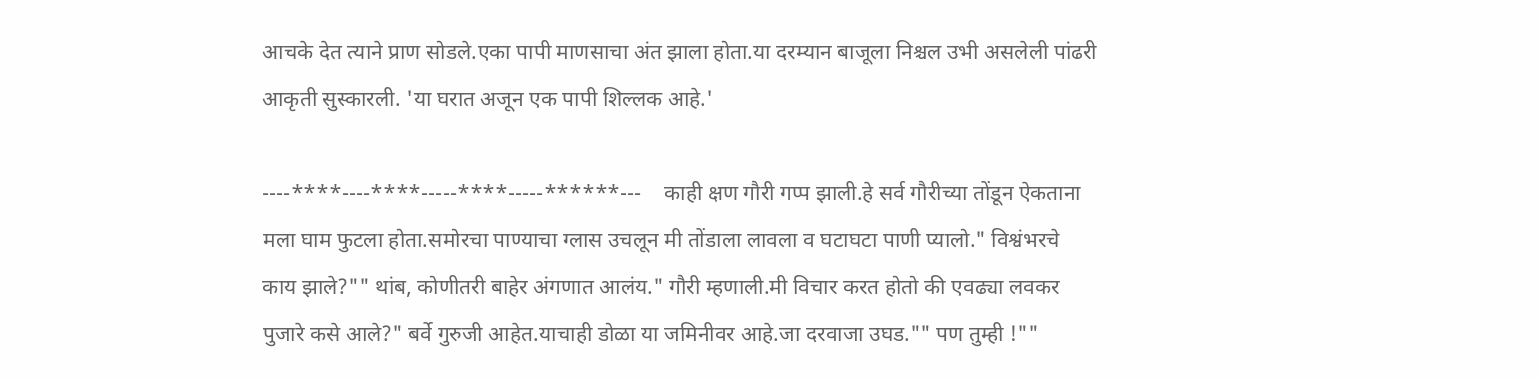आचके देत त्याने प्राण सोडले.एका पापी माणसाचा अंत झाला होता.या दरम्यान बाजूला निश्चल उभी असलेली पांढरी आकृती सुस्कारली. 'या घरात अजून एक पापी शिल्लक आहे.'

----****----****-----****-----******---    काही क्षण गौरी गप्प झाली.हे सर्व गौरीच्या तोंडून ऐकताना मला घाम फुटला होता.समोरचा पाण्याचा ग्लास उचलून मी तोंडाला लावला व घटाघटा पाणी प्यालो." विश्वंभरचे काय झाले?"" थांब, कोणीतरी बाहेर अंगणात आलंय." गौरी म्हणाली.मी विचार करत होतो की एवढ्या लवकर पुजारे कसे आले?" बर्वे गुरुजी आहेत.याचाही डोळा या जमिनीवर आहे.जा दरवाजा उघड."" पण तुम्ही !""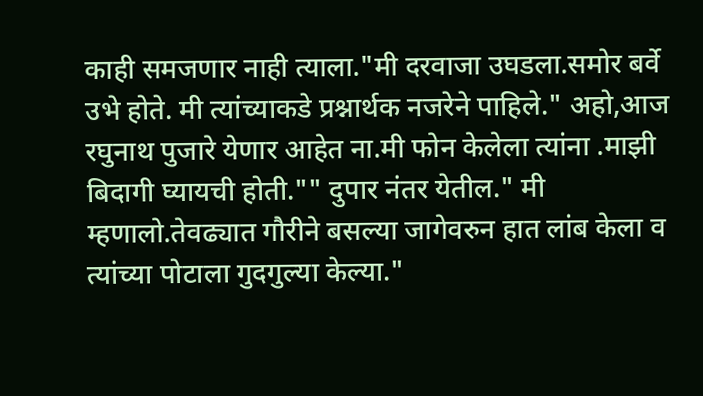काही समजणार नाही त्याला."मी दरवाजा उघडला.समोर बर्वे उभे होते. मी त्यांच्याकडे प्रश्नार्थक नजरेने पाहिले." अहो,आज रघुनाथ पुजारे येणार आहेत ना.मी फोन केलेला त्यांना .माझी बिदागी घ्यायची होती."" दुपार नंतर येतील." मी म्हणालो.तेवढ्यात गौरीने बसल्या जागेवरुन हात लांब केला व त्यांच्या पोटाला गुदगुल्या केल्या."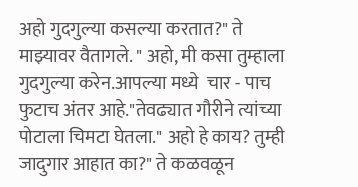अहो गुदगुल्या कसल्या करतात?" ते माझ्यावर वैतागले. " अहो, मी कसा तुम्हाला गुदगुल्या करेन.आपल्या मध्ये  चार - पाच फुटाच अंतर आहे."तेवढ्यात गौरीने त्यांच्या पोटाला चिमटा घेतला." अहो हे काय? तुम्ही जादुगार आहात का?" ते कळवळून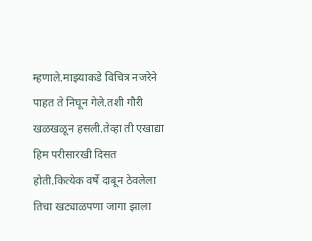म्हणाले.माझ्याकडे विचित्र नजरेने पाहत ते निघून गेले.तशी गौरी खळखळून हसली.तेव्हा ती एखाद्या हिम परीसारखी दिसत होती.कित्येक वर्षे दाबून ठेवलेला तिचा खट्याळपणा जागा झाला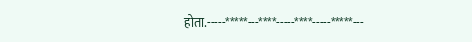होता.-----*****---****-----****-----*****---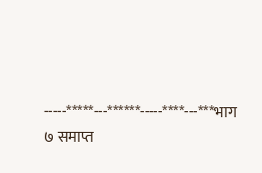-----*****---******-----****---***भाग ७ समाप्त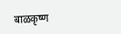बाळकृष्ण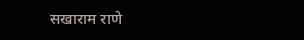सखाराम राणे